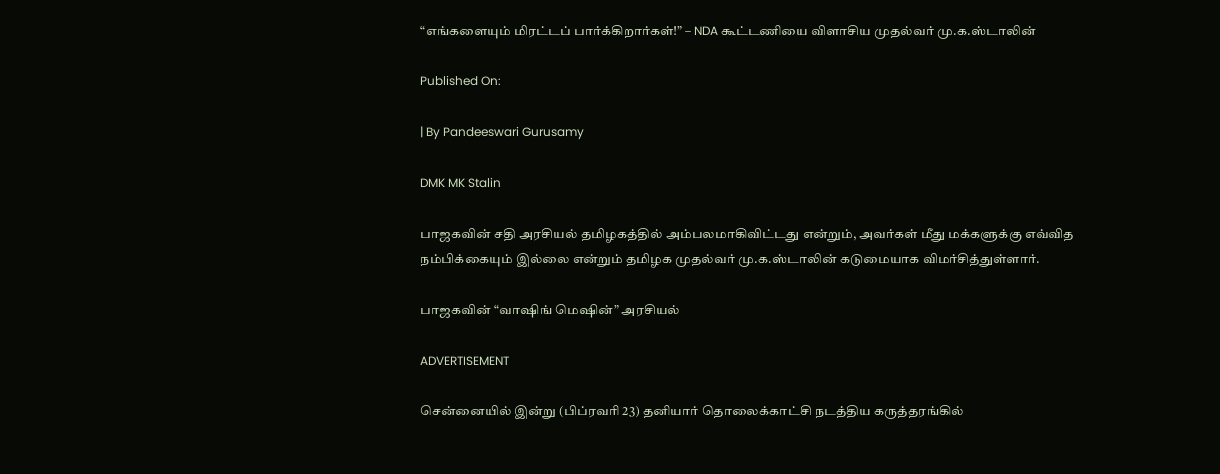“எங்களையும் மிரட்டப் பார்க்கிறார்கள்!” – NDA கூட்டணியை விளாசிய முதல்வர் மு.க.ஸ்டாலின்

Published On:

| By Pandeeswari Gurusamy

DMK MK Stalin

பாஜகவின் சதி அரசியல் தமிழகத்தில் அம்பலமாகிவிட்டது என்றும், அவர்கள் மீது மக்களுக்கு எவ்வித நம்பிக்கையும் இல்லை என்றும் தமிழக முதல்வர் மு.க.ஸ்டாலின் கடுமையாக விமர்சித்துள்ளார்.

பாஜகவின் “வாஷிங் மெஷின்” அரசியல்

ADVERTISEMENT

சென்னையில் இன்று (பிப்ரவரி 23) தனியார் தொலைக்காட்சி நடத்திய கருத்தரங்கில்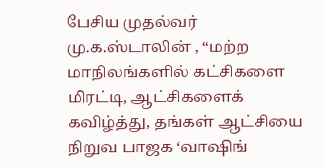பேசிய முதல்வர் மு.க.ஸ்டாலின் , “மற்ற மாநிலங்களில் கட்சிகளை மிரட்டி, ஆட்சிகளைக் கவிழ்த்து, தங்கள் ஆட்சியை நிறுவ பாஜக ‘வாஷிங்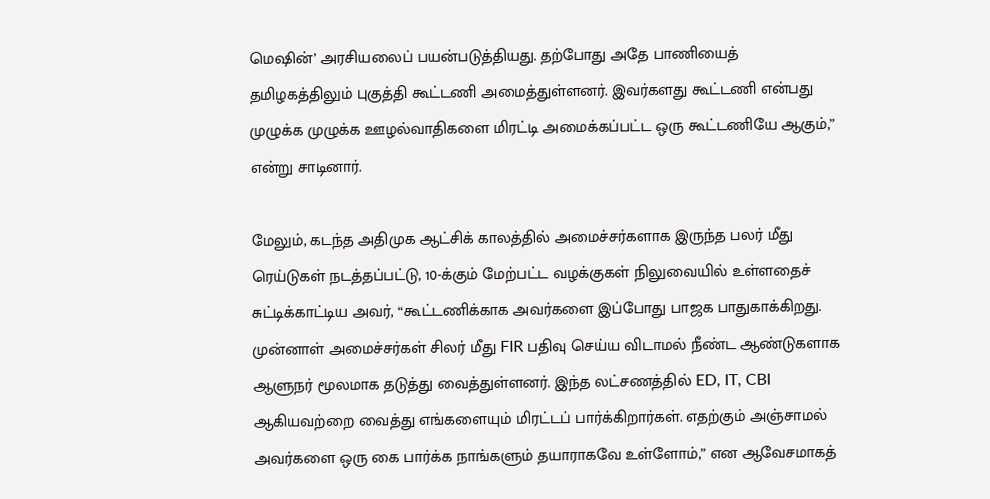மெஷின்’ அரசியலைப் பயன்படுத்தியது. தற்போது அதே பாணியைத் தமிழகத்திலும் புகுத்தி கூட்டணி அமைத்துள்ளனர். இவர்களது கூட்டணி என்பது முழுக்க முழுக்க ஊழல்வாதிகளை மிரட்டி அமைக்கப்பட்ட ஒரு கூட்டணியே ஆகும்,” என்று சாடினார்.

மேலும், கடந்த அதிமுக ஆட்சிக் காலத்தில் அமைச்சர்களாக இருந்த பலர் மீது ரெய்டுகள் நடத்தப்பட்டு, 10-க்கும் மேற்பட்ட வழக்குகள் நிலுவையில் உள்ளதைச் சுட்டிக்காட்டிய அவர், “கூட்டணிக்காக அவர்களை இப்போது பாஜக பாதுகாக்கிறது. முன்னாள் அமைச்சர்கள் சிலர் மீது FIR பதிவு செய்ய விடாமல் நீண்ட ஆண்டுகளாக ஆளுநர் மூலமாக தடுத்து வைத்துள்ளனர். இந்த லட்சணத்தில் ED, IT, CBI ஆகியவற்றை வைத்து எங்களையும் மிரட்டப் பார்க்கிறார்கள். எதற்கும் அஞ்சாமல் அவர்களை ஒரு கை பார்க்க நாங்களும் தயாராகவே உள்ளோம்,” என ஆவேசமாகத்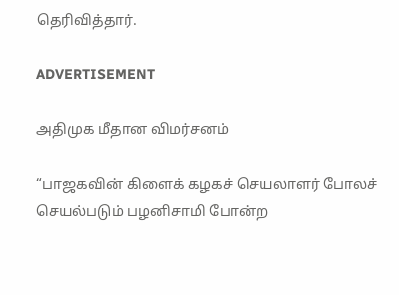தெரிவித்தார்.

ADVERTISEMENT

அதிமுக மீதான விமர்சனம்

“பாஜகவின் கிளைக் கழகச் செயலாளர் போலச் செயல்படும் பழனிசாமி போன்ற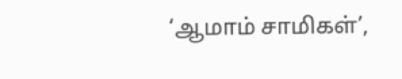‘ஆமாம் சாமிகள்’,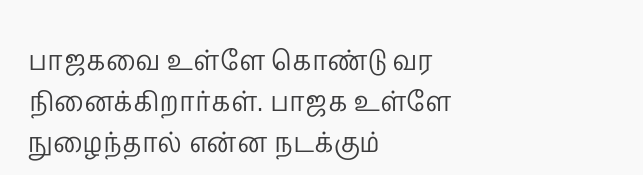பாஜகவை உள்ளே கொண்டு வர நினைக்கிறார்கள். பாஜக உள்ளே நுழைந்தால் என்ன நடக்கும்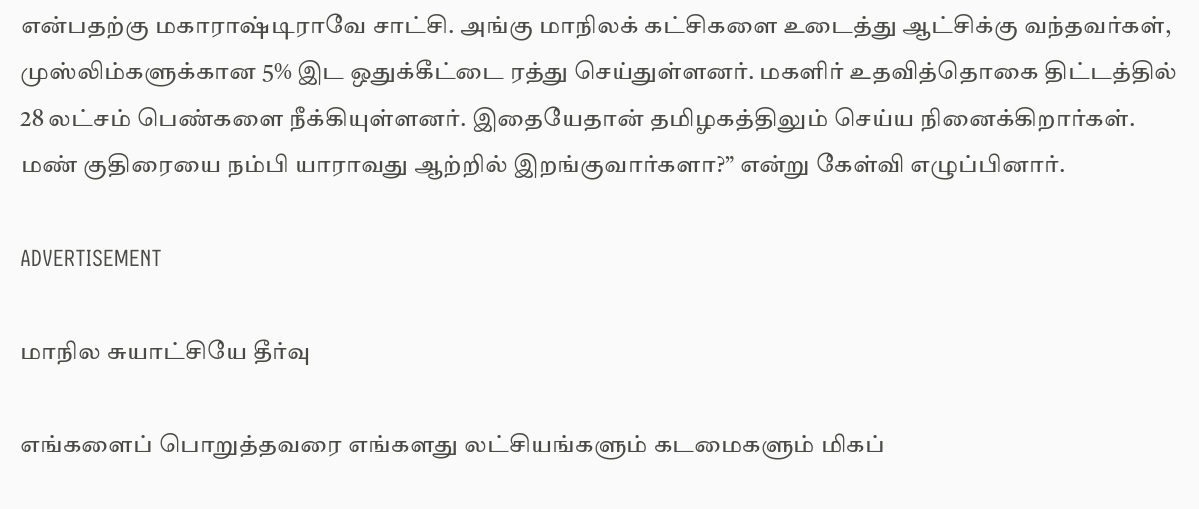என்பதற்கு மகாராஷ்டிராவே சாட்சி. அங்கு மாநிலக் கட்சிகளை உடைத்து ஆட்சிக்கு வந்தவர்கள், முஸ்லிம்களுக்கான 5% இட ஒதுக்கீட்டை ரத்து செய்துள்ளனர். மகளிர் உதவித்தொகை திட்டத்தில் 28 லட்சம் பெண்களை நீக்கியுள்ளனர். இதையேதான் தமிழகத்திலும் செய்ய நினைக்கிறார்கள். மண் குதிரையை நம்பி யாராவது ஆற்றில் இறங்குவார்களா?” என்று கேள்வி எழுப்பினார்.

ADVERTISEMENT

மாநில சுயாட்சியே தீர்வு

எங்களைப் பொறுத்தவரை எங்களது லட்சியங்களும் கடமைகளும் மிகப்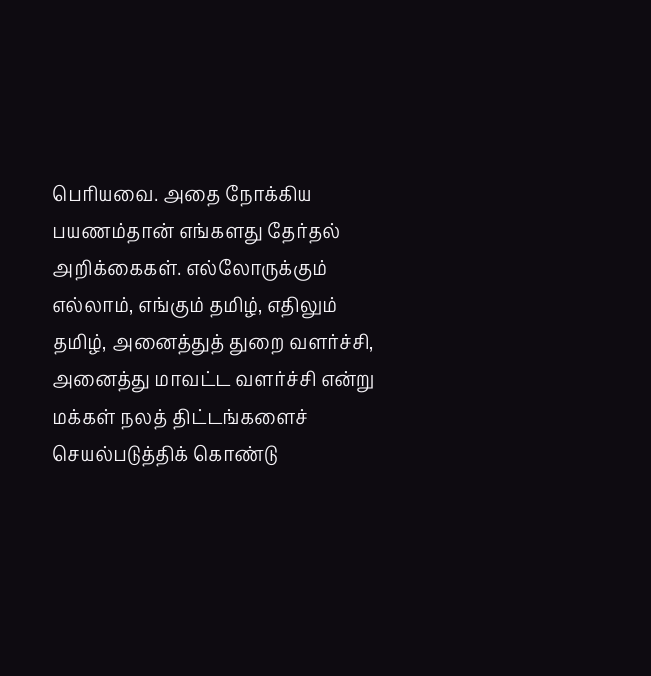பெரியவை. அதை நோக்கிய பயணம்தான் எங்களது தேர்தல் அறிக்கைகள். எல்லோருக்கும் எல்லாம், எங்கும் தமிழ், எதிலும் தமிழ், அனைத்துத் துறை வளர்ச்சி, அனைத்து மாவட்ட வளர்ச்சி என்று மக்கள் நலத் திட்டங்களைச் செயல்படுத்திக் கொண்டு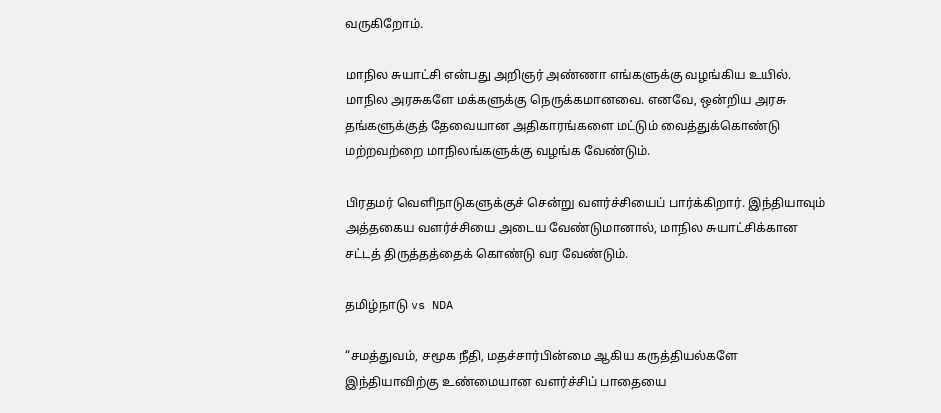வருகிறோம்.

மாநில சுயாட்சி என்பது அறிஞர் அண்ணா எங்களுக்கு வழங்கிய உயில். மாநில அரசுகளே மக்களுக்கு நெருக்கமானவை. எனவே, ஒன்றிய அரசு தங்களுக்குத் தேவையான அதிகாரங்களை மட்டும் வைத்துக்கொண்டு மற்றவற்றை மாநிலங்களுக்கு வழங்க வேண்டும்.

பிரதமர் வெளிநாடுகளுக்குச் சென்று வளர்ச்சியைப் பார்க்கிறார். இந்தியாவும் அத்தகைய வளர்ச்சியை அடைய வேண்டுமானால், மாநில சுயாட்சிக்கான சட்டத் திருத்தத்தைக் கொண்டு வர வேண்டும்.

தமிழ்நாடு vs NDA

“சமத்துவம், சமூக நீதி, மதச்சார்பின்மை ஆகிய கருத்தியல்களே இந்தியாவிற்கு உண்மையான வளர்ச்சிப் பாதையை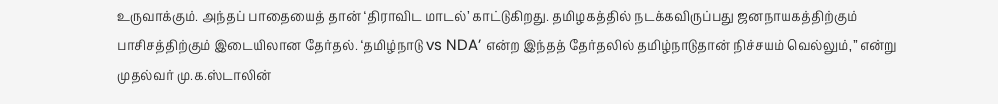உருவாக்கும். அந்தப் பாதையைத் தான் ‘திராவிட மாடல்’ காட்டுகிறது. தமிழகத்தில் நடக்கவிருப்பது ஜனநாயகத்திற்கும் பாசிசத்திற்கும் இடையிலான தேர்தல். ‘தமிழ்நாடு vs NDA’ என்ற இந்தத் தேர்தலில் தமிழ்நாடுதான் நிச்சயம் வெல்லும்,” என்று முதல்வர் மு.க.ஸ்டாலின்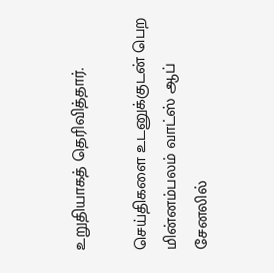உறுதியாகத் தெரிவித்தார்.

செய்திகளை உடனுக்குடன் பெற மின்னம்பலம் வாட்ஸ் ஆப் சேனலில்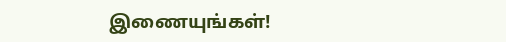இணையுங்கள்!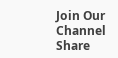Join Our Channel
Share